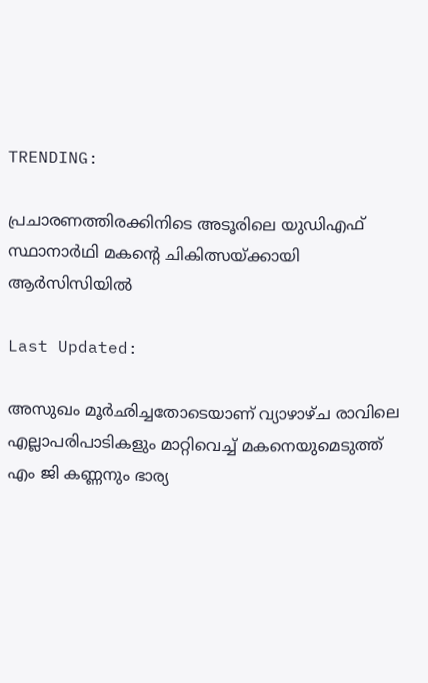TRENDING:

പ്രചാരണത്തിരക്കിനിടെ അടൂരിലെ യുഡിഎഫ് സ്ഥാനാർഥി മകന്റെ ചികിത്സയ്ക്കായി ആര്‍സിസിയിൽ

Last Updated:

അസുഖം മൂർഛിച്ചതോടെയാണ് വ്യാഴാഴ്ച രാവിലെ എല്ലാപരിപാടികളും മാറ്റിവെച്ച് മകനെയുമെടുത്ത് എം ജി കണ്ണനും ഭാര്യ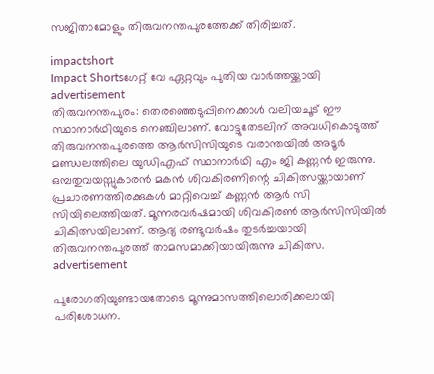സജിതാമോളും തിരുവനന്തപുരത്തേക്ക് തിരിച്ചത്.

impactshort
Impact Shortsഗേറ്റ് വേ ഏറ്റവും പുതിയ വാർത്തയ്ക്കായി
advertisement
തിരുവനന്തപുരം: തെരഞ്ഞെടുപ്പിനെക്കാള്‍ വലിയചൂട് ഈ സ്ഥാനാർഥിയുടെ നെഞ്ചിലാണ്. വോട്ടുതേടലിന് അവധികൊടുത്ത് തിരുവനന്തപുരത്തെ ആര്‍സിസിയുടെ വരാന്തയില്‍ അടൂര്‍ മണ്ഡലത്തിലെ യുഡിഎഫ് സ്ഥാനാര്‍ഥി എം ജി കണ്ണന്‍ ഇരുന്നു. ഒമ്പതുവയസ്സുകാരന്‍ മകന്‍ ശിവകിരണിന്റെ ചികിത്സയ്ക്കായാണ് പ്രചാരണത്തിരക്കുകള്‍ മാറ്റിവെച്ച് കണ്ണന്‍ ആര്‍ സി സിയിലെത്തിയത്. മൂന്നരവര്‍ഷമായി ശിവകിരണ്‍ ആര്‍സിസിയില്‍ ചികിത്സയിലാണ്. ആദ്യ രണ്ടുവര്‍ഷം തുടര്‍ച്ചയായി തിരുവനന്തപുരത്ത് താമസമാക്കിയായിരുന്നു ചികിത്സ.
advertisement

പുരോഗതിയുണ്ടായതോടെ മൂന്നുമാസത്തിലൊരിക്കലായി പരിശോധന.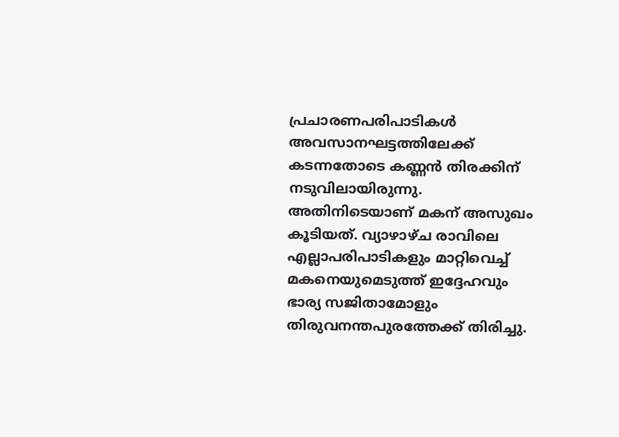പ്രചാരണപരിപാടികള്‍ അവസാനഘട്ടത്തിലേക്ക് കടന്നതോടെ കണ്ണന്‍ തിരക്കിന് നടുവിലായിരുന്നു. അതിനിടെയാണ് മകന് അസുഖം കൂടിയത്. വ്യാഴാഴ്ച രാവിലെ എല്ലാപരിപാടികളും മാറ്റിവെച്ച് മകനെയുമെടുത്ത് ഇദ്ദേഹവും ഭാര്യ സജിതാമോളും തിരുവനന്തപുരത്തേക്ക് തിരിച്ചു.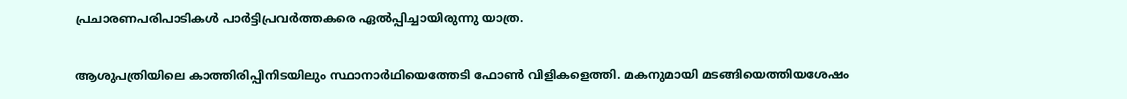പ്രചാരണപരിപാടികള്‍ പാര്‍ട്ടിപ്രവര്‍ത്തകരെ ഏല്‍പ്പിച്ചായിരുന്നു യാത്ര.

ആശുപത്രിയിലെ കാത്തിരിപ്പിനിടയിലും സ്ഥാനാര്‍ഥിയെത്തേടി ഫോണ്‍ വിളികളെത്തി. മകനുമായി മടങ്ങിയെത്തിയശേഷം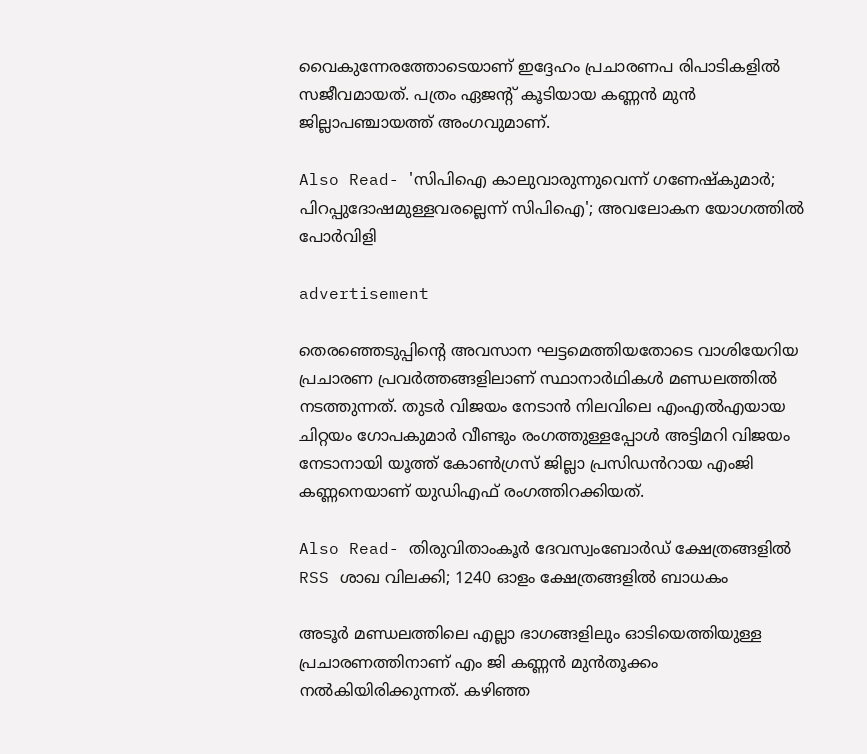വൈകുന്നേരത്തോടെയാണ് ഇദ്ദേഹം പ്രചാരണപ രിപാടികളില്‍ സജീവമായത്. പത്രം ഏജന്റ് കൂടിയായ കണ്ണന്‍ മുന്‍ ജില്ലാപഞ്ചായത്ത് അംഗവുമാണ്.

Also Read- 'സിപിഐ കാലുവാരുന്നുവെന്ന് ഗണേഷ്കുമാർ; പിറപ്പുദോഷമുള്ളവരല്ലെന്ന് സിപിഐ'; അവലോകന യോഗത്തിൽ പോർവിളി

advertisement

തെരഞ്ഞെടുപ്പിന്റെ അവസാന ഘട്ടമെത്തിയതോടെ വാശിയേറിയ പ്രചാരണ പ്രവർത്തങ്ങളിലാണ് സ്ഥാനാർഥികൾ മണ്ഡലത്തിൽ നടത്തുന്നത്. തുടർ വിജയം നേടാൻ നിലവിലെ എംഎൽഎയായ ചിറ്റയം ഗോപകുമാർ വീണ്ടും രംഗത്തുള്ളപ്പോൾ അട്ടിമറി വിജയം നേടാനായി യൂത്ത് കോൺഗ്രസ് ജില്ലാ പ്രസിഡൻറായ എംജി കണ്ണനെയാണ് യുഡിഎഫ് രംഗത്തിറക്കിയത്.

Also Read- തിരുവിതാംകൂർ ദേവസ്വംബോർഡ് ക്ഷേത്രങ്ങളിൽ RSS ശാഖ വിലക്കി; 1240 ഓളം ക്ഷേത്രങ്ങളിൽ ബാധകം

അടൂർ മണ്ഡലത്തിലെ എല്ലാ ഭാഗങ്ങളിലും ഓടിയെത്തിയുള്ള പ്രചാരണത്തിനാണ് എം ജി കണ്ണൻ മുൻതൂക്കം നൽകിയിരിക്കുന്നത്. കഴിഞ്ഞ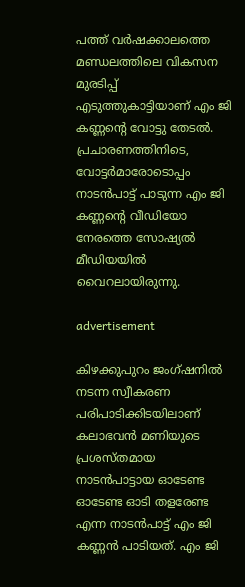പത്ത് വർഷക്കാലത്തെ മണ്ഡലത്തിലെ വികസന മുരടിപ്പ് എടുത്തുകാട്ടിയാണ് എം ജി കണ്ണന്റെ വോട്ടു തേടൽ. പ്രചാരണത്തിനിടെ, വോട്ടർമാരോടൊപ്പം നാടൻപാട്ട് പാടുന്ന എം ജി കണ്ണന്റെ വീഡിയോ നേരത്തെ സോഷ്യൽ മീഡിയയിൽ വൈറലായിരുന്നു.

advertisement

കിഴക്കുപുറം ജംഗ്ഷനിൽ നടന്ന സ്വീകരണ പരിപാടിക്കിടയിലാണ് കലാഭവൻ മണിയുടെ പ്രശസ്തമായ നാടൻപാട്ടായ ഓടേണ്ട ഓടേണ്ട ഓടി തളരേണ്ട എന്ന നാടൻപാട്ട് എം ജി കണ്ണൻ പാടിയത്. എം ജി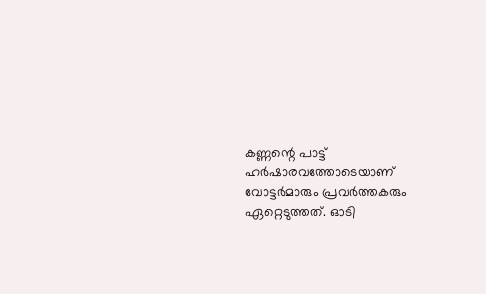കണ്ണന്റെ പാട്ട് ഹർഷാരവത്തോടെയാണ് വോട്ടർമാരും പ്രവർത്തകരും ഏറ്റെടുത്തത്. ഓടി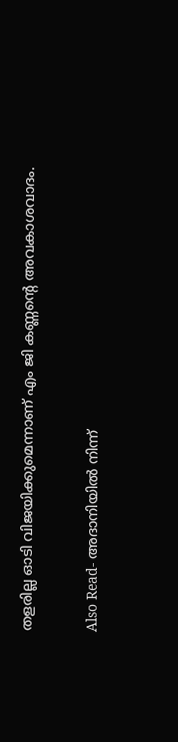തളരില്ല ഓടി വിജയിക്കുമെന്നാണ് എം ജി കണ്ണന്റെ അവകാശവാദം.

Also Read- അദാനിയില്‍ നിന്ന്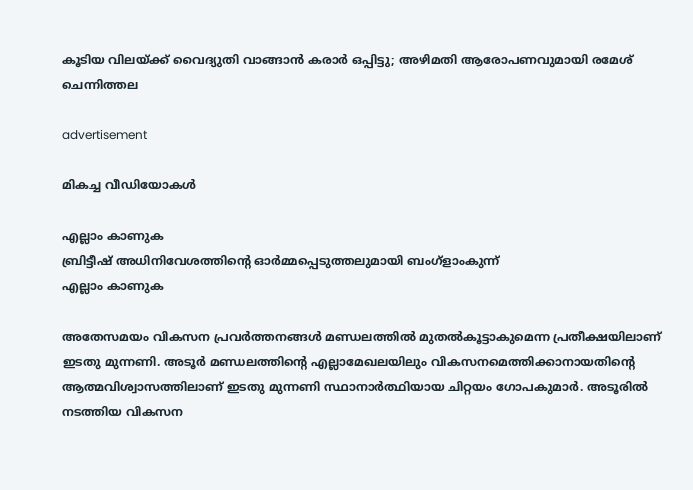കൂടിയ വിലയ്ക്ക് വൈദ്യുതി വാങ്ങാന്‍ കരാര്‍ ഒപ്പിട്ടു; അഴിമതി ആരോപണവുമായി രമേശ് ചെന്നിത്തല

advertisement

മികച്ച വീഡിയോകൾ

എല്ലാം കാണുക
ബ്രിട്ടീഷ് അധിനിവേശത്തിൻ്റെ ഓർമ്മപ്പെടുത്തലുമായി ബംഗ്ളാംകുന്ന്
എല്ലാം കാണുക

അതേസമയം വികസന പ്രവർത്തനങ്ങൾ മണ്ഡലത്തിൽ മുതൽകൂട്ടാകുമെന്ന പ്രതീക്ഷയിലാണ് ഇടതു മുന്നണി. അടൂർ മണ്ഡലത്തിന്റെ എല്ലാമേഖലയിലും വികസനമെത്തിക്കാനായതിന്റെ ആത്മവിശ്വാസത്തിലാണ് ഇടതു മുന്നണി സ്ഥാനാർത്ഥിയായ ചിറ്റയം ഗോപകുമാർ. അടൂരിൽ നടത്തിയ വികസന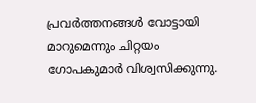പ്രവർത്തനങ്ങൾ വോട്ടായി മാറുമെന്നും ചിറ്റയം ഗോപകുമാർ വിശ്വസിക്കുന്നു.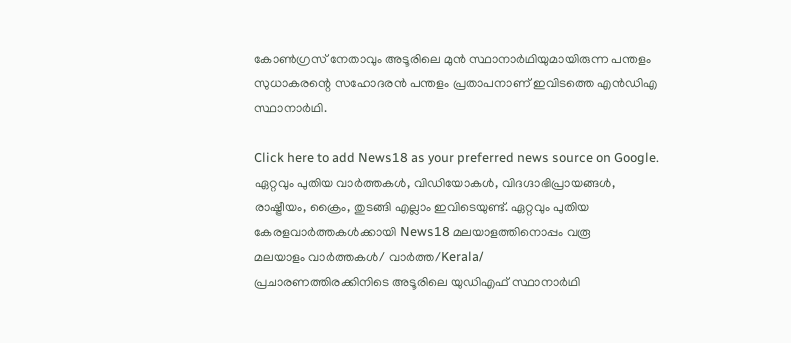കോൺഗ്രസ് നേതാവും അടൂരിലെ മുൻ സ്ഥാനാർഥിയുമായിരുന്ന പന്തളം സുധാകരന്റെ സഹോദരൻ പന്തളം പ്രതാപനാണ് ഇവിടത്തെ എൻഡിഎ സ്ഥാനാര്‍ഥി.

Click here to add News18 as your preferred news source on Google.
ഏറ്റവും പുതിയ വാർത്തകൾ, വിഡിയോകൾ, വിദഗ്ദാഭിപ്രായങ്ങൾ, രാഷ്ട്രീയം, ക്രൈം, തുടങ്ങി എല്ലാം ഇവിടെയുണ്ട്. ഏറ്റവും പുതിയ കേരളവാർത്തകൾക്കായി News18 മലയാളത്തിനൊപ്പം വരൂ
മലയാളം വാർത്തകൾ/ വാർത്ത/Kerala/
പ്രചാരണത്തിരക്കിനിടെ അടൂരിലെ യുഡിഎഫ് സ്ഥാനാർഥി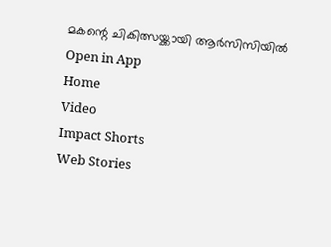മകന്റെ ചികിത്സയ്ക്കായി ആര്‍സിസിയിൽ
Open in App
Home
Video
Impact Shorts
Web Stories